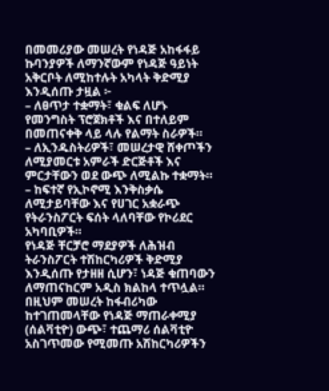በመመሪያው መሠረት የነዳጅ አከፋፋይ ኩባንያዎች ለማንኛውም የነዳጅ ዓይነት አቅርቦት ለሚከተሉት አካላት ቅድሚያ እንዲሰጡ ታዟል ፦
– ለፀጥታ ተቋማት፣ ቁልፍ ለሆኑ የመንግስት ፕሮጀክቶች እና በተለይም በመጠናቀቅ ላይ ላሉ የልማት ስራዎች።
– ለኢንዱስትሪዎች፣ መሠረታዊ ሸቀጦችን ለሚያመርቱ አምራች ድርጅቶች እና ምርታቸውን ወደ ውጭ ለሚልኩ ተቋማት።
– ከፍተኛ የኢኮኖሚ እንቅስቃሴ ለሚታይባቸው እና የሀገር አቋራጭ የትራንስፖርት ፍሰት ላለባቸው የኮሪደር አካባቢዎች።
የነዳጅ ቸርቻሮ ማደያዎች ለሕዝብ ትራንስፖርት ተሽከርካሪዎች ቅድሚያ እንዲሰጡ የታዘዘ ሲሆን፣ ነዳጅ ቁጠባውን ለማጠናከርም አዲስ ክልከላ ተጥሏል።
በዚህም መሠረት ከፋብሪካው ከተገጠመላቸው የነዳጅ ማጠራቀሚያ (ሰልቫቲዮ) ውጭ፣ ተጨማሪ ሰልቫቲዮ አስገጥመው የሚመጡ አሽከርካሪዎችን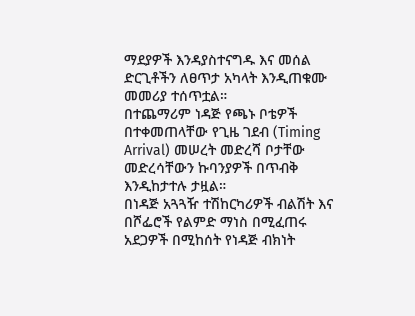ማደያዎች እንዳያስተናግዱ እና መሰል ድርጊቶችን ለፀጥታ አካላት እንዲጠቁሙ መመሪያ ተሰጥቷል።
በተጨማሪም ነዳጅ የጫኑ ቦቴዎች በተቀመጠላቸው የጊዜ ገደብ (Timing Arrival) መሠረት መድረሻ ቦታቸው መድረሳቸውን ኩባንያዎች በጥብቅ እንዲከታተሉ ታዟል።
በነዳጅ አጓጓዥ ተሽከርካሪዎች ብልሽት እና በሾፌሮች የልምድ ማነስ በሚፈጠሩ አደጋዎች በሚከሰት የነዳጅ ብክነት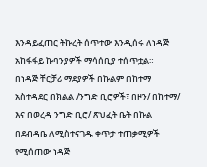እንዳይፈጠር ትኩረት ሰጥተው እንዲሰሩ ለነዳጅ አከፋፋይ ኩባንያዎች ማሳሰቢያ ተሰጥቷል።
በነዳጅ ቸርቻሪ ማደያዎች በኩልም በከተማ አስተዳደር በክልል /ንግድ ቢሮዎች፣ በዞን/ በከተማ/ እና በወረዳ ንግድ ቢሮ/ ጽህፈት ቤት በኩል በደብዳቤ ለሚስተናገዱ ቀጥታ ተጠቃሚዎች የሚሰጠው ነዳጅ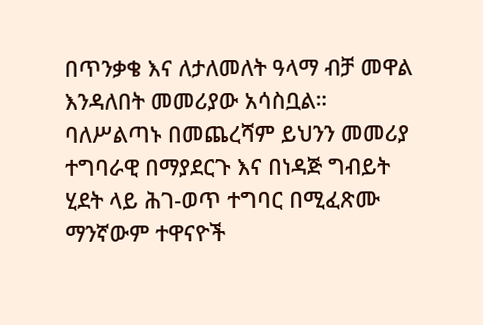በጥንቃቄ እና ለታለመለት ዓላማ ብቻ መዋል እንዳለበት መመሪያው አሳስቧል።
ባለሥልጣኑ በመጨረሻም ይህንን መመሪያ ተግባራዊ በማያደርጉ እና በነዳጅ ግብይት ሂደት ላይ ሕገ-ወጥ ተግባር በሚፈጽሙ ማንኛውም ተዋናዮች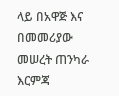ላይ በአዋጅ እና በመመሪያው መሠረት ጠንካራ እርምጃ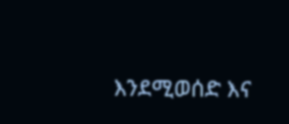እንደሚወሰድ እና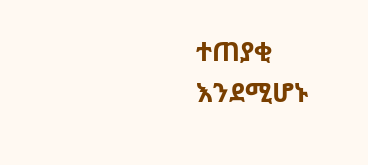ተጠያቂ እንደሚሆኑ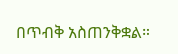በጥብቅ አስጠንቅቋል።